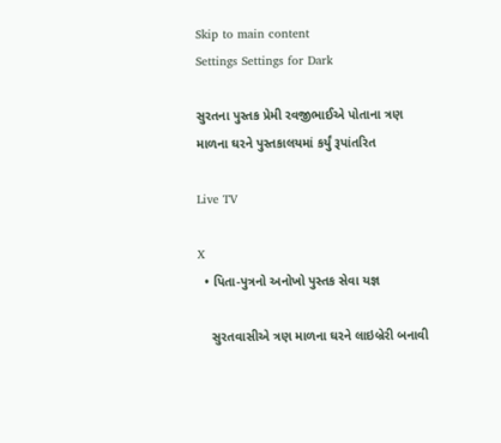Skip to main content
Settings Settings for Dark

સુરતના પુસ્તક પ્રેમી રવજીભાઈએ પોતાના ત્રણ માળના ઘરને પુસ્તકાલયમાં કર્યું રૂપાંતરિત

Live TV

X
  • પિતા-પુત્રનો અનોખો પુસ્તક સેવા યજ્ઞ

    સુરતવાસીએ ત્રણ માળના ઘરને લાઇબ્રેરી બનાવી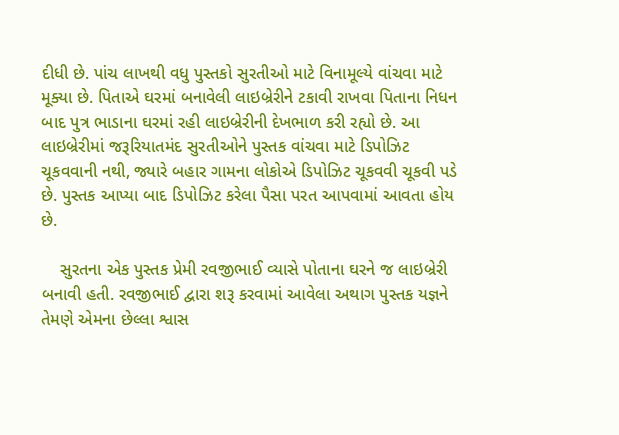દીધી છે. પાંચ લાખથી વધુ પુસ્તકો સુરતીઓ માટે વિનામૂલ્યે વાંચવા માટે મૂક્યા છે. પિતાએ ઘરમાં બનાવેલી લાઇબ્રેરીને ટકાવી રાખવા પિતાના નિધન બાદ પુત્ર ભાડાના ઘરમાં રહી લાઇબ્રેરીની દેખભાળ કરી રહ્યો છે. આ લાઇબ્રેરીમાં જરૂરિયાતમંદ સુરતીઓને પુસ્તક વાંચવા માટે ડિપોઝિટ ચૂકવવાની નથી, જ્યારે બહાર ગામના લોકોએ ડિપોઝિટ ચૂકવવી ચૂકવી પડે છે. પુસ્તક આપ્યા બાદ ડિપોઝિટ કરેલા પૈસા પરત આપવામાં આવતા હોય છે.

    સુરતના એક પુસ્તક પ્રેમી રવજીભાઈ વ્યાસે પોતાના ઘરને જ લાઇબ્રેરી બનાવી હતી. રવજીભાઈ દ્વારા શરૂ કરવામાં આવેલા અથાગ પુસ્તક યજ્ઞને તેમણે એમના છેલ્લા શ્વાસ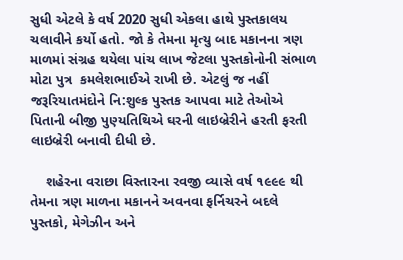સુધી એટલે કે વર્ષ 2020 સુધી એકલા હાથે પુસ્તકાલય ચલાવીને કર્યો હતો. જો કે તેમના મૃત્યુ બાદ મકાનના ત્રણ માળમાં સંગ્રહ થયેલા પાંચ લાખ જેટલા પુસ્તકોનોની સંભાળ મોટા પુત્ર  કમલેશભાઈએ રાખી છે. એટલું જ નહીં જરૂરિયાતમંદોને નિ:શુલ્ક પુસ્તક આપવા માટે તેઓએ પિતાની બીજી પુણ્યતિથિએ ઘરની લાઇબ્રેરીને હરતી ફરતી લાઇબ્રેરી બનાવી દીધી છે.

    શહેરના વરાછા વિસ્તારના રવજી વ્યાસે વર્ષ ૧૯૯૯ થી તેમના ત્રણ માળના મકાનને અવનવા ફર્નિચરને બદલે પુસ્તકો, મેગેઝીન અને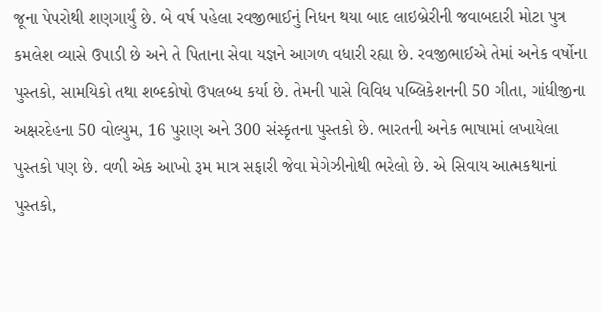જૂના પેપરોથી શણગાર્યું છે. બે વર્ષ પહેલા રવજીભાઈનું નિધન થયા બાદ લાઇબ્રેરીની જવાબદારી મોટા પુત્ર કમલેશ વ્યાસે ઉપાડી છે અને તે પિતાના સેવા યજ્ઞને આગળ વધારી રહ્યા છે. રવજીભાઈએ તેમાં અનેક વર્ષોના પુસ્તકો, સામયિકો તથા શબ્દકોષો ઉપલબ્ધ કર્યા છે. તેમની પાસે વિવિધ પબ્લિકેશનની 50 ગીતા, ગાંધીજીના અક્ષરદેહના 50 વોલ્યુમ, 16 પુરાણ અને 300 સંસ્કૃતના પુસ્તકો છે. ભારતની અનેક ભાષામાં લખાયેલા પુસ્તકો પણ છે. વળી એક આખો રૂમ માત્ર સફારી જેવા મેગેઝીનોથી ભરેલો છે. એ સિવાય આત્મકથાનાં પુસ્તકો,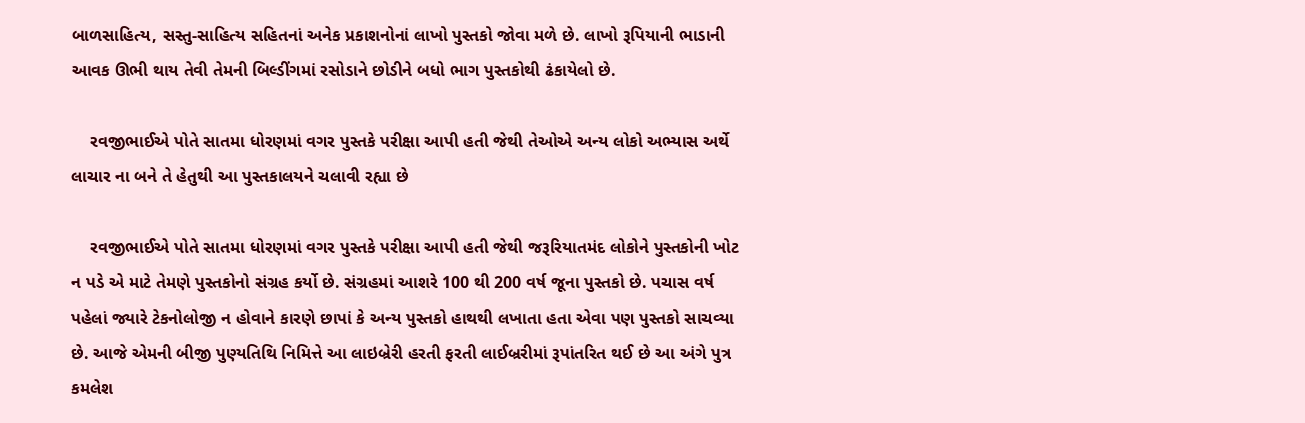બાળસાહિત્ય, સસ્તુ-સાહિત્ય સહિતનાં અનેક પ્રકાશનોનાં લાખો પુસ્તકો જોવા મળે છે. લાખો રૂપિયાની ભાડાની આવક ઊભી થાય તેવી તેમની બિલ્ડીંગમાં રસોડાને છોડીને બધો ભાગ પુસ્તકોથી ઢંકાયેલો છે.

    રવજીભાઈએ પોતે સાતમા ધોરણમાં વગર પુસ્તકે પરીક્ષા આપી હતી જેથી તેઓએ અન્ય લોકો અભ્યાસ અર્થે લાચાર ના બને તે હેતુથી આ પુસ્તકાલયને ચલાવી રહ્યા છે

    રવજીભાઈએ પોતે સાતમા ધોરણમાં વગર પુસ્તકે પરીક્ષા આપી હતી જેથી જરૂરિયાતમંદ લોકોને પુસ્તકોની ખોટ ન પડે એ માટે તેમણે પુસ્તકોનો સંગ્રહ કર્યો છે. સંગ્રહમાં આશરે 100 થી 200 વર્ષ જૂના પુસ્તકો છે. પચાસ વર્ષ પહેલાં જ્યારે ટેકનોલોજી ન હોવાને કારણે છાપાં કે અન્ય પુસ્તકો હાથથી લખાતા હતા એવા પણ પુસ્તકો સાચવ્યા છે. આજે એમની બીજી પુણ્યતિથિ નિમિત્તે આ લાઇબ્રેરી હરતી ફરતી લાઈબ્રરીમાં રૂપાંતરિત થઈ છે આ અંગે પુત્ર કમલેશ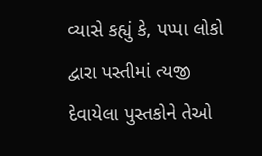વ્યાસે કહ્યું કે, પપ્પા લોકો દ્વારા પસ્તીમાં ત્યજી દેવાયેલા પુસ્તકોને તેઓ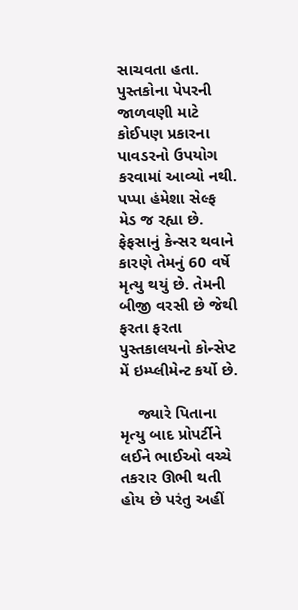સાચવતા હતા. પુસ્તકોના પેપરની જાળવણી માટે કોઈપણ પ્રકારના પાવડરનો ઉપયોગ કરવામાં આવ્યો નથી. પપ્પા હંમેશા સેલ્ફ મેડ જ રહ્યા છે. ફેફસાનું કેન્સર થવાને કારણે તેમનું 60 વર્ષે મૃત્યુ થયું છે. તેમની બીજી વરસી છે જેથી ફરતા ફરતા પુસ્તકાલયનો કોન્સેપ્ટ મેં ઇમ્પ્લીમેન્ટ કર્યો છે.

    જ્યારે પિતાના મૃત્યુ બાદ પ્રોપર્ટીને લઈને ભાઈઓ વચ્ચે તકરાર ઊભી થતી હોય છે પરંતુ અહીં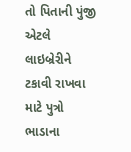તો પિતાની પુંજી એટલે લાઇબ્રેરીને ટકાવી રાખવા માટે પુત્રો ભાડાના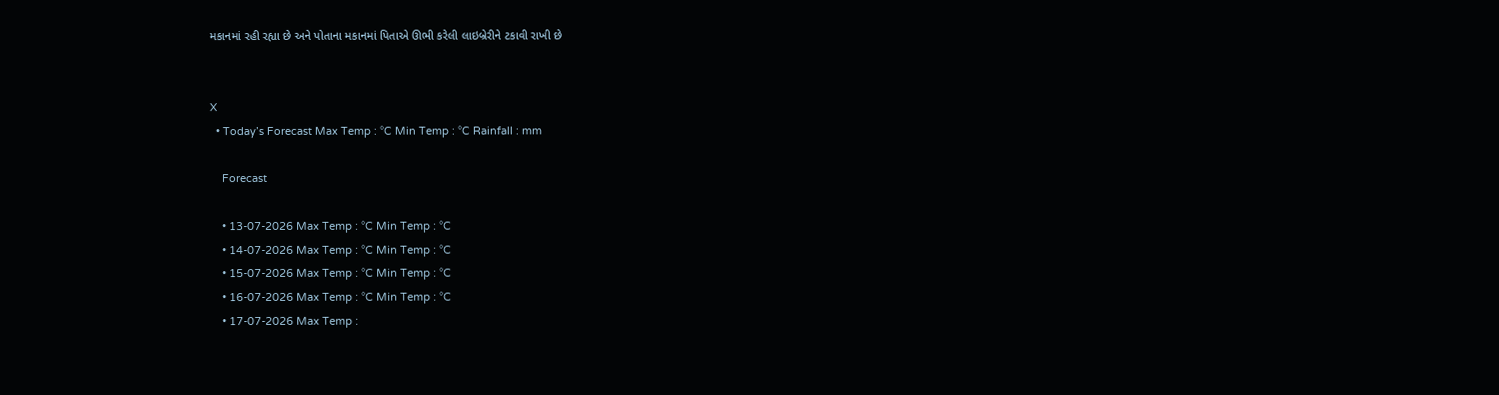મકાનમાં રહી રહ્યા છે અને પોતાના મકાનમાં પિતાએ ઊભી કરેલી લાઇબ્રેરીને ટકાવી રાખી છે


X
  • Today’s Forecast Max Temp : °C Min Temp : °C Rainfall : mm

    Forecast

    • 13-07-2026 Max Temp : °C Min Temp : °C
    • 14-07-2026 Max Temp : °C Min Temp : °C
    • 15-07-2026 Max Temp : °C Min Temp : °C
    • 16-07-2026 Max Temp : °C Min Temp : °C
    • 17-07-2026 Max Temp :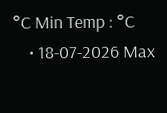°C Min Temp : °C
    • 18-07-2026 Max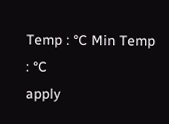Temp : °C Min Temp : °C
apply